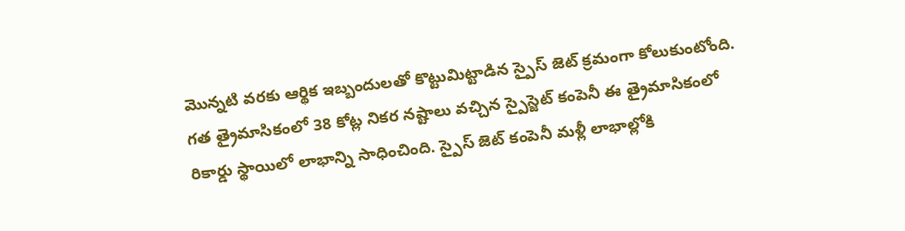మొన్నటి వరకు ఆర్థిక ఇబ్బందులతో కొట్టుమిట్టాడిన స్పైస్ జెట్ క్రమంగా కోలుకుంటోంది. గత త్రైమాసికంలో 38 కోట్ల నికర నష్టాలు వచ్చిన స్పైస్జెట్ కంపెనీ ఈ త్రైమాసికంలో రికార్డు స్థాయిలో లాభాన్ని సాధించింది. స్పైస్ జెట్ కంపెనీ మళ్లీ లాభాల్లోకి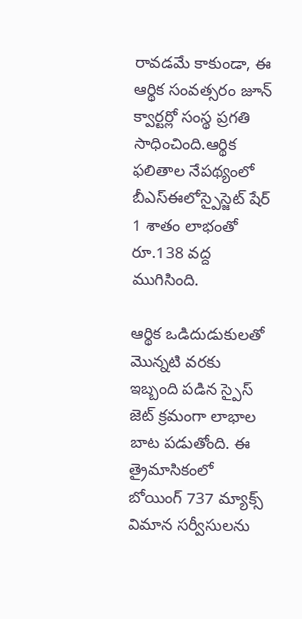రావడమే కాకుండా, ఈ ఆర్థిక సంవత్సరం జూన్ క్వార్టర్లో సంస్థ ప్రగతి సాధించింది.ఆర్థిక ఫలితాల నేపథ్యంలో బీఎస్ఈలోస్పైస్జెట్ షేర్ 1 శాతం లాభంతో రూ.138 వద్ద ముగిసింది.

ఆర్థిక ఒడిదుడుకులతో మొన్నటి వరకు ఇబ్బంది పడిన స్పైస్ జెట్ క్రమంగా లాభాల బాట పడుతోంది. ఈ త్రైమాసికంలో బోయింగ్ 737 మ్యాక్స్ విమాన సర్వీసులను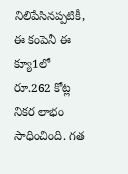నిలిపేసినప్పటికీ, ఈ కంపెనీ ఈ క్యూ1లో రూ.262 కోట్ల నికర లాభం సాధించింది. గత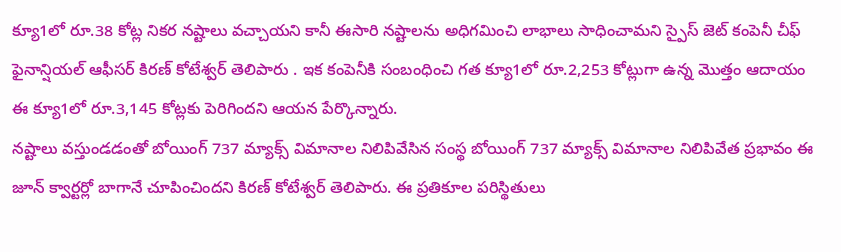క్యూ1లో రూ.38 కోట్ల నికర నష్టాలు వచ్చాయని కానీ ఈసారి నష్టాలను అధిగమించి లాభాలు సాధించామని స్పైస్ జెట్ కంపెనీ చీఫ్ ఫైనాన్షియల్ ఆఫీసర్ కిరణ్ కోటేశ్వర్ తెలిపారు . ఇక కంపెనీకి సంబంధించి గత క్యూ1లో రూ.2,253 కోట్లుగా ఉన్న మొత్తం ఆదాయం ఈ క్యూ1లో రూ.3,145 కోట్లకు పెరిగిందని ఆయన పేర్కొన్నారు.
నష్టాలు వస్తుండడంతో బోయింగ్ 737 మ్యాక్స్ విమానాల నిలిపివేసిన సంస్థ బోయింగ్ 737 మ్యాక్స్ విమానాల నిలిపివేత ప్రభావం ఈ జూన్ క్వార్టర్లో బాగానే చూపించిందని కిరణ్ కోటేశ్వర్ తెలిపారు. ఈ ప్రతికూల పరిస్థితులు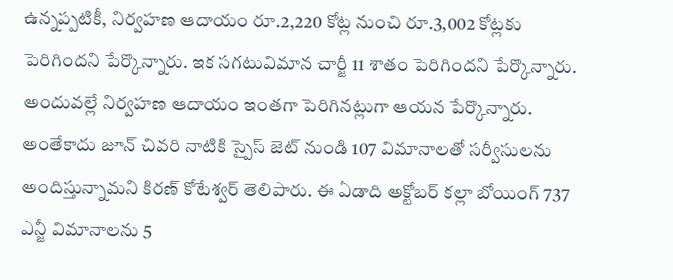ఉన్నప్పటికీ, నిర్వహణ ఆదాయం రూ.2,220 కోట్ల నుంచి రూ.3,002 కోట్లకు పెరిగిందని పేర్కొన్నారు. ఇక సగటువిమాన చార్జీ 11 శాతం పెరిగిందని పేర్కొన్నారు. అందువల్లే నిర్వహణ ఆదాయం ఇంతగా పెరిగినట్లుగా ఆయన పేర్కొన్నారు. అంతేకాదు జూన్ చివరి నాటికి స్పైస్ జెట్ నుండి 107 విమానాలతో సర్వీసులను అందిస్తున్నామని కిరణ్ కోటేశ్వర్ తెలిపారు. ఈ ఏడాది అక్టోబర్ కల్లా బోయింగ్ 737 ఎన్జీ విమానాలను 5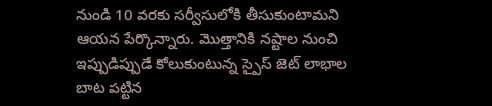నుండి 10 వరకు సర్వీసులోకి తీసుకుంటామని ఆయన పేర్కొన్నారు. మొత్తానికి నష్టాల నుంచి ఇప్పుడిప్పుడే కోలుకుంటున్న స్పైస్ జెట్ లాభాల బాట పట్టిన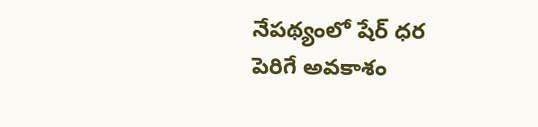నేపథ్యంలో షేర్ ధర పెరిగే అవకాశం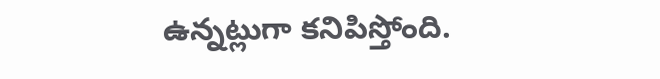ఉన్నట్లుగా కనిపిస్తోంది.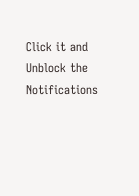Click it and Unblock the Notifications